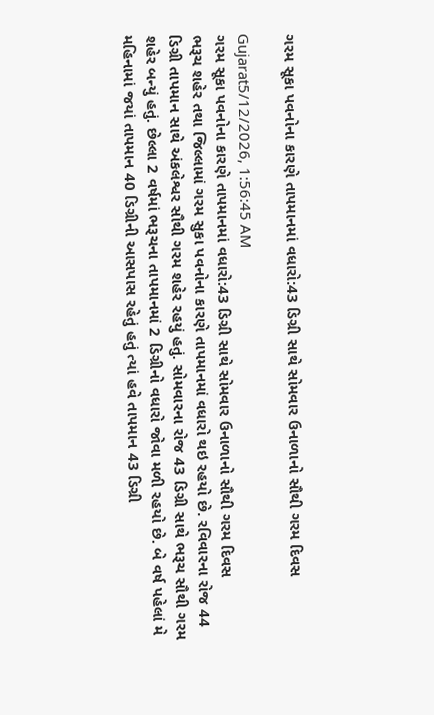ગરમ સૂકા પવનોના કારણે તાપમાનમાં વધારો:43 ડિગ્રી સાથે સોમવાર ઉનાળાનો સૌથી ગરમ દિવસ

Gujarat5/12/2026, 1:56:45 AM
ગરમ સૂકા પવનોના કારણે તાપમાનમાં વધારો:43 ડિગ્રી સાથે સોમવાર ઉનાળાનો સૌથી ગરમ દિવસ
ભરૂચ શહેર તથા જિલ્લામાં ગરમ સુકા પવનોના કારણે તાપમાનમાં વધારો થઇ રહયો છે. રવિવારના રોજ 44 ડિગ્રી તાપમાન સાથે અંકલેશ્વર સૌથી ગરમ શહેર રહયું હતું. સોમવારના રોજ 43 ડિગ્રી સાથે ભરૂચ સૌથી ગરમ શહેર બન્યું હતું. છેલ્લા 2 વર્ષમાં ભરૂચના તાપમાનમાં 2 ડિગ્રીનો વધારો જોવા મળી રહયો છે. બે વર્ષ પહેલાં મે મહિનામાં જયાં તાપમાન 40 ડિગ્રીની આસપાસ રહેતું હતું ત્યાં હવે તાપમાન 43 ડિગ્રી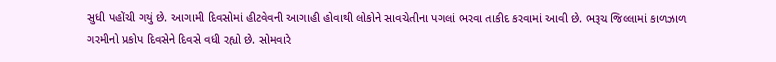સુધી પહોંચી ગયું છે. આગામી દિવસોમાં હીટવેવની આગાહી હોવાથી લોકોને સાવચેતીના પગલાં ભરવા તાકીદ કરવામાં આવી છે. ભરૂચ જિલ્લામાં કાળઝાળ ગરમીનો પ્રકોપ દિવસેને દિવસે વધી રહ્યો છે. સોમવારે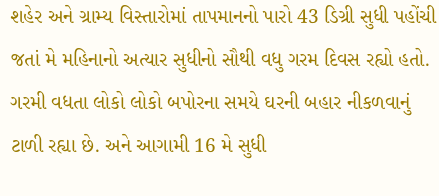શહેર અને ગ્રામ્ય વિસ્તારોમાં તાપમાનનો પારો 43 ડિગ્રી સુધી પહોંચી જતાં મે મહિનાનો અત્યાર સુધીનો સૌથી વધુ ગરમ દિવસ રહ્યો હતો. ગરમી વધતા લોકો લોકો બપોરના સમયે ઘરની બહાર નીકળવાનું ટાળી રહ્યા છે. અને આગામી 16 મે સુધી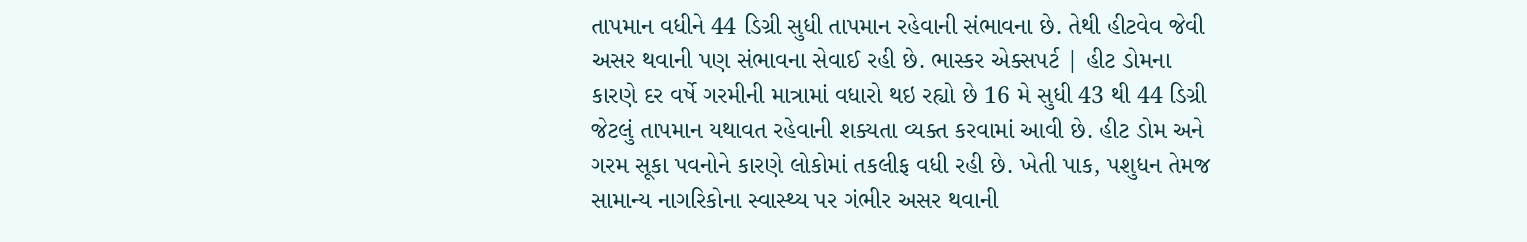તાપમાન વધીને 44 ડિગ્રી સુધી તાપમાન રહેવાની સંભાવના છે. તેથી હીટવેવ જેવી અસર થવાની પણ સંભાવના સેવાઈ રહી છે. ભાસ્કર એક્સપર્ટ | હીટ ડોમના કારણે દર વર્ષે ગરમીની માત્રામાં વધારો થઇ રહ્યો છે 16 મે સુધી 43 થી 44 ડિગ્રી જેટલું તાપમાન યથાવત રહેવાની શક્યતા વ્યક્ત કરવામાં આવી છે. હીટ ડોમ અને ગરમ સૂકા પવનોને કારણે લોકોમાં તકલીફ વધી રહી છે. ખેતી પાક, પશુધન તેમજ સામાન્ય નાગરિકોના સ્વાસ્થ્ય પર ગંભીર અસર થવાની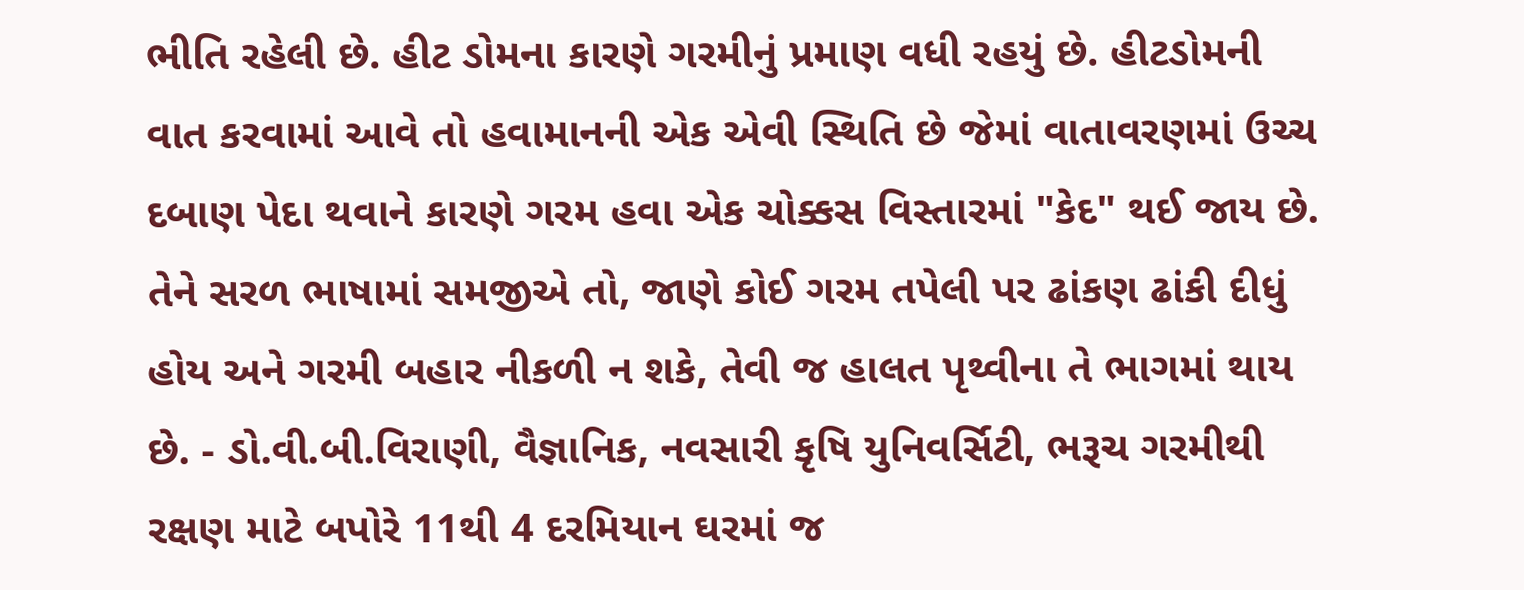ભીતિ રહેલી છે. હીટ ડોમના કારણે ગરમીનું પ્રમાણ વધી રહયું છે. હીટડોમની વાત કરવામાં આવે તો હવામાનની એક એવી સ્થિતિ છે જેમાં વાતાવરણમાં ઉચ્ચ દબાણ પેદા થવાને કારણે ગરમ હવા એક ચોક્કસ વિસ્તારમાં "કેદ" થઈ જાય છે. તેને સરળ ભાષામાં સમજીએ તો, જાણે કોઈ ગરમ તપેલી પર ઢાંકણ ઢાંકી દીધું હોય અને ગરમી બહાર નીકળી ન શકે, તેવી જ હાલત પૃથ્વીના તે ભાગમાં થાય છે. - ડો.વી.બી.વિરાણી, વૈજ્ઞાનિક, નવસારી કૃષિ યુનિવર્સિટી, ભરૂચ ગરમીથી રક્ષણ માટે બપોરે 11થી 4 દરમિયાન ઘરમાં જ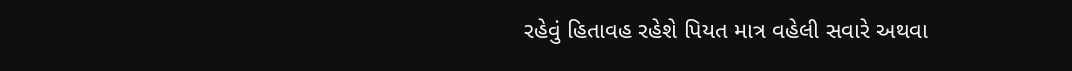રહેવું હિતાવહ રહેશે પિયત માત્ર વહેલી સવારે અથવા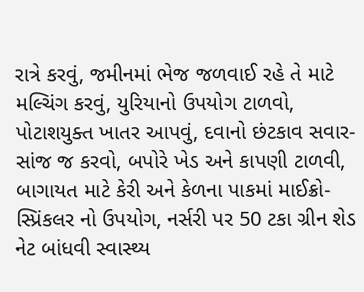રાત્રે કરવું, જમીનમાં ભેજ જળવાઈ રહે તે માટે મલ્ચિંગ કરવું, યુરિયાનો ઉપયોગ ટાળવો, પોટાશયુક્ત ખાતર આપવું, દવાનો છંટકાવ સવાર-સાંજ જ કરવો, બપોરે ખેડ અને કાપણી ટાળવી, બાગાયત માટે કેરી અને કેળના પાકમાં માઈક્રો-સ્પ્રિંકલર નો ઉપયોગ, નર્સરી પર 50 ટકા ગ્રીન શેડ નેટ બાંધવી સ્વાસ્થ્ય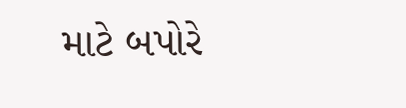માટે બપોરે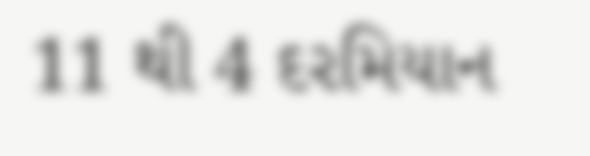11 થી 4 દરમિયાન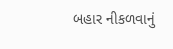બહાર નીકળવાનું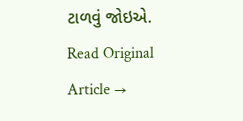ટાળવું જોઇએ.
Read Original Article →